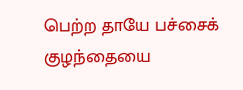பெற்ற தாயே பச்சைக் குழந்தையை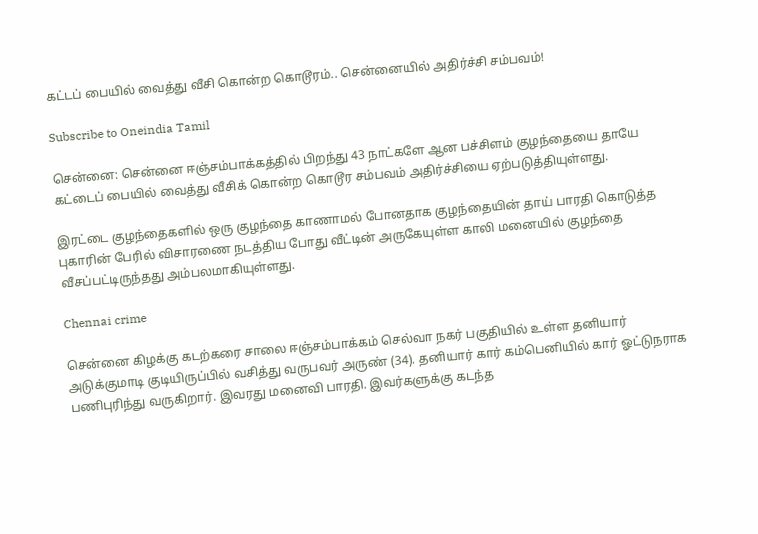கட்டப் பையில் வைத்து வீசி கொன்ற கொடூரம்.. சென்னையில் அதிர்ச்சி சம்பவம்!

Subscribe to Oneindia Tamil

சென்னை: சென்னை ஈஞ்சம்பாக்கத்தில் பிறந்து 43 நாட்களே ஆன பச்சிளம் குழந்தையை தாயே கட்டைப் பையில் வைத்து வீசிக் கொன்ற கொடூர சம்பவம் அதிர்ச்சியை ஏற்படுத்தியுள்ளது.

இரட்டை குழந்தைகளில் ஒரு குழந்தை காணாமல் போனதாக குழந்தையின் தாய் பாரதி கொடுத்த புகாரின் பேரில் விசாரணை நடத்திய போது வீட்டின் அருகேயுள்ள காலி மனையில் குழந்தை வீசப்பட்டிருந்தது அம்பலமாகியுள்ளது.

Chennai crime

சென்னை கிழக்கு கடற்கரை சாலை ஈஞ்சம்பாக்கம் செல்வா நகர் பகுதியில் உள்ள தனியார் அடுக்குமாடி குடியிருப்பில் வசித்து வருபவர் அருண் (34). தனியார் கார் கம்பெனியில் கார் ஓட்டுநராக பணிபுரிந்து வருகிறார். இவரது மனைவி பாரதி. இவர்களுக்கு கடந்த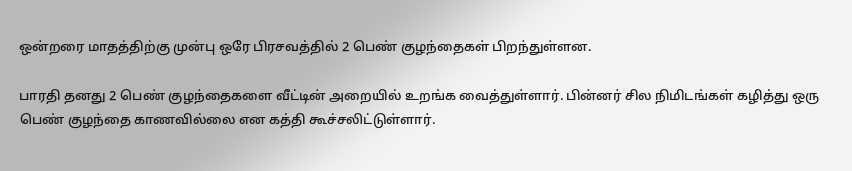ஒன்றரை மாதத்திற்கு முன்பு ஒரே பிரசவத்தில் 2 பெண் குழந்தைகள் பிறந்துள்ளன.

பாரதி தனது 2 பெண் குழந்தைகளை வீட்டின் அறையில் உறங்க வைத்துள்ளார். பின்னர் சில நிமிடங்கள் கழித்து ஒரு பெண் குழந்தை காணவில்லை என கத்தி கூச்சலிட்டுள்ளார்.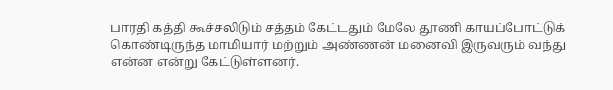பாரதி கத்தி கூச்சலிடும் சத்தம் கேட்டதும் மேலே தூணி காயப்போட்டுக் கொண்டிருந்த மாமியார் மற்றும் அண்ணன் மனைவி இருவரும் வந்து என்ன என்று கேட்டுள்ளனர்.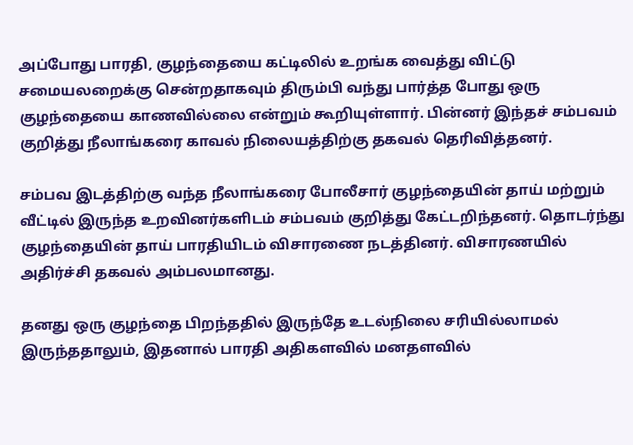அப்போது பாரதி, குழந்தையை கட்டிலில் உறங்க வைத்து விட்டு சமையலறைக்கு சென்றதாகவும் திரும்பி வந்து பார்த்த போது ஒரு குழந்தையை காணவில்லை என்றும் கூறியுள்ளார். பின்னர் இந்தச் சம்பவம் குறித்து நீலாங்கரை காவல் நிலையத்திற்கு தகவல் தெரிவித்தனர்.

சம்பவ இடத்திற்கு வந்த நீலாங்கரை போலீசார் குழந்தையின் தாய் மற்றும் வீட்டில் இருந்த உறவினர்களிடம் சம்பவம் குறித்து கேட்டறிந்தனர். தொடர்ந்து குழந்தையின் தாய் பாரதியிடம் விசாரணை நடத்தினர். விசாரணயில் அதிர்ச்சி தகவல் அம்பலமானது.

தனது ஒரு குழந்தை பிறந்ததில் இருந்தே உடல்நிலை சரியில்லாமல் இருந்ததாலும், இதனால் பாரதி அதிகளவில் மனதளவில்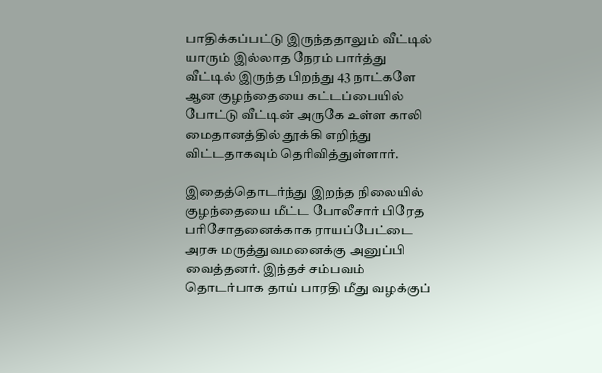பாதிக்கப்பட்டு இருந்ததாலும் வீட்டில் யாரும் இல்லாத நேரம் பார்த்து வீட்டில் இருந்த பிறந்து 43 நாட்களே ஆன குழந்தையை கட்டப்பையில் போட்டு வீட்டின் அருகே உள்ள காலி மைதானத்தில் தூக்கி எறிந்து விட்டதாகவும் தெரிவித்துள்ளார்.

இதைத்தொடர்ந்து இறந்த நிலையில் குழந்தையை மீட்ட போலீசார் பிரேத பரிசோதனைக்காக ராயப்பேட்டை அரசு மருத்துவமனைக்கு அனுப்பி வைத்தனர். இந்தச் சம்பவம் தொடர்பாக தாய் பாரதி மீது வழக்குப்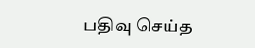பதிவு செய்த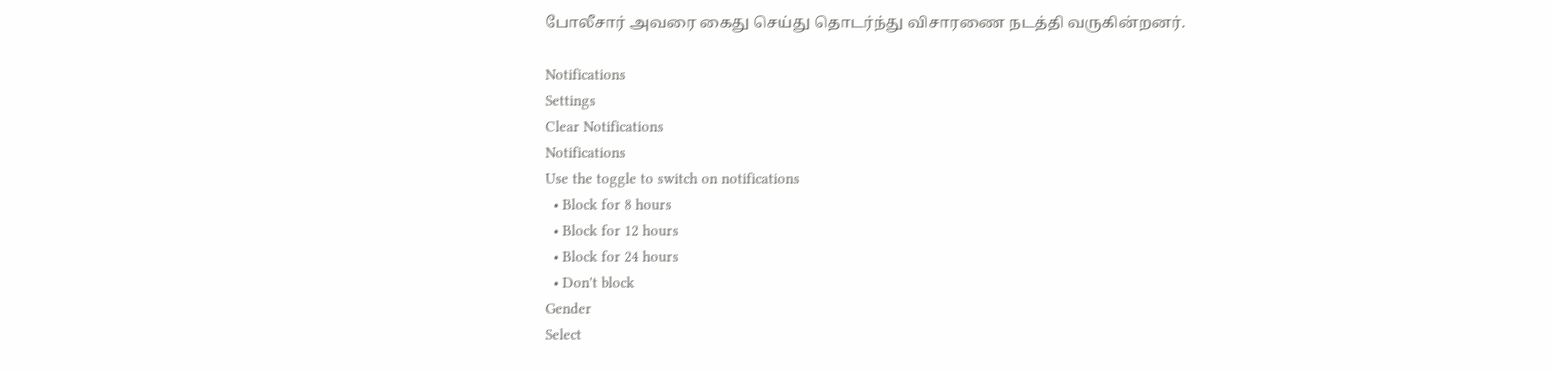போலீசார் அவரை கைது செய்து தொடர்ந்து விசாரணை நடத்தி வருகின்றனர்.

Notifications
Settings
Clear Notifications
Notifications
Use the toggle to switch on notifications
  • Block for 8 hours
  • Block for 12 hours
  • Block for 24 hours
  • Don't block
Gender
Select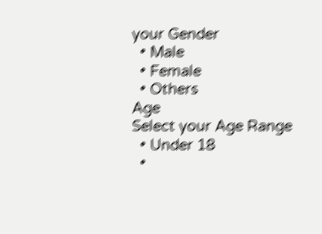your Gender
  • Male
  • Female
  • Others
Age
Select your Age Range
  • Under 18
  •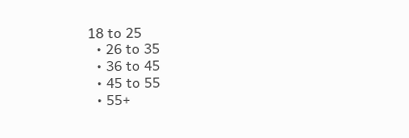18 to 25
  • 26 to 35
  • 36 to 45
  • 45 to 55
  • 55+